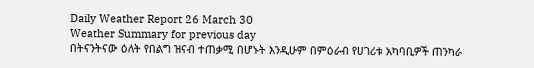Daily Weather Report 26 March 30
Weather Summary for previous day
በትናንትናው ዕለት የበልግ ዝናብ ተጠቃሚ በሆኑት እንዲሁም በምዕራብ የሀገሪቱ አካባቢዎች ጠንካራ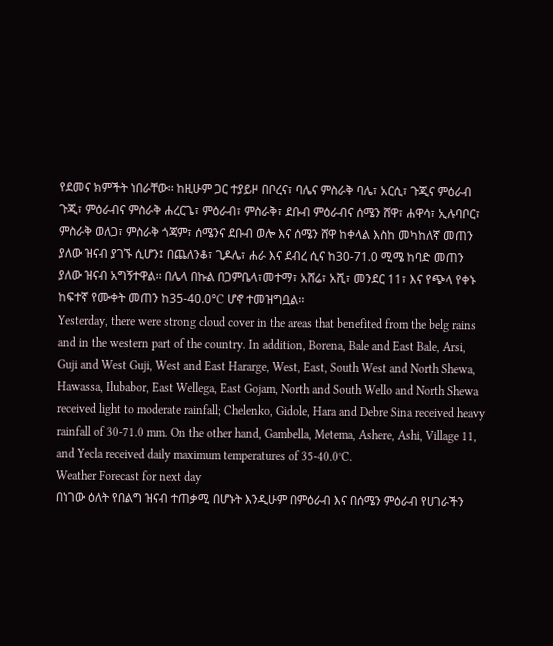የደመና ክምችት ነበራቸው፡፡ ከዚሁም ጋር ተያይዞ በቦረና፣ ባሌና ምስራቅ ባሌ፣ አርሲ፣ ጉጂና ምዕራብ ጉጂ፣ ምዕራብና ምስራቅ ሐረርጌ፣ ምዕራብ፣ ምስራቅ፣ ደቡብ ምዕራብና ሰሜን ሸዋ፣ ሐዋሳ፣ ኢሉባቦር፣ ምስራቅ ወለጋ፣ ምስራቅ ጎጃም፣ ሰሜንና ደቡብ ወሎ እና ሰሜን ሸዋ ከቀላል እስከ መካከለኛ መጠን ያለው ዝናብ ያገኙ ሲሆን፤ በጨለንቆ፣ ጊዶሌ፣ ሐራ እና ደብረ ሲና ከ30-71.0 ሚሜ ከባድ መጠን ያለው ዝናብ አግኝተዋል፡፡ በሌላ በኩል በጋምቤላ፣መተማ፣ አሸሬ፣ አሺ፣ መንደር 11፣ እና የጭላ የቀኑ ከፍተኛ የሙቀት መጠን ከ35-40.0°C ሆኖ ተመዝግቧል፡፡
Yesterday, there were strong cloud cover in the areas that benefited from the belg rains and in the western part of the country. In addition, Borena, Bale and East Bale, Arsi, Guji and West Guji, West and East Hararge, West, East, South West and North Shewa, Hawassa, Ilubabor, East Wellega, East Gojam, North and South Wello and North Shewa received light to moderate rainfall; Chelenko, Gidole, Hara and Debre Sina received heavy rainfall of 30-71.0 mm. On the other hand, Gambella, Metema, Ashere, Ashi, Village 11, and Yecla received daily maximum temperatures of 35-40.0°C.
Weather Forecast for next day
በነገው ዕለት የበልግ ዝናብ ተጠቃሚ በሆኑት እንዲሁም በምዕራብ እና በሰሜን ምዕራብ የሀገራችን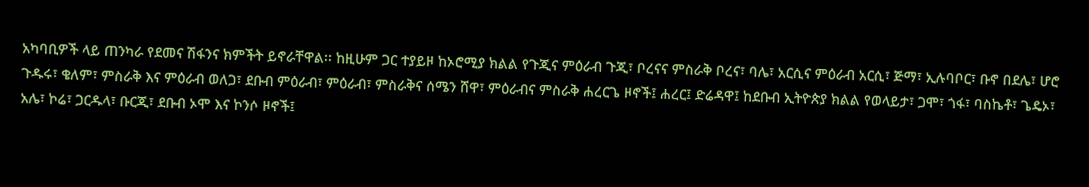አካባቢዎች ላይ ጠንካራ የደመና ሽፋንና ክምችት ይኖራቸዋል፡፡ ከዚሁም ጋር ተያይዞ ከኦሮሚያ ክልል የጉጂና ምዕራብ ጉጂ፣ ቦረናና ምስራቅ ቦረና፣ ባሌ፣ አርሲና ምዕራብ አርሲ፣ ጅማ፣ ኢሉባቦር፣ ቡኖ በደሌ፣ ሆሮ ጉዱሩ፣ ቄለም፣ ምስራቅ እና ምዕራብ ወለጋ፣ ደቡብ ምዕራብ፣ ምዕራብ፣ ምስራቅና ሰሜን ሸዋ፣ ምዕራብና ምስራቅ ሐረርጌ ዞኖች፤ ሐረር፤ ድሬዳዋ፤ ከደቡብ ኢትዮጵያ ክልል የወላይታ፣ ጋሞ፣ ጎፋ፣ ባስኬቶ፣ ጌዴኦ፣ አሌ፣ ኮሬ፣ ጋርዱላ፣ ቡርጂ፣ ደቡብ ኦሞ እና ኮንሶ ዞኖች፤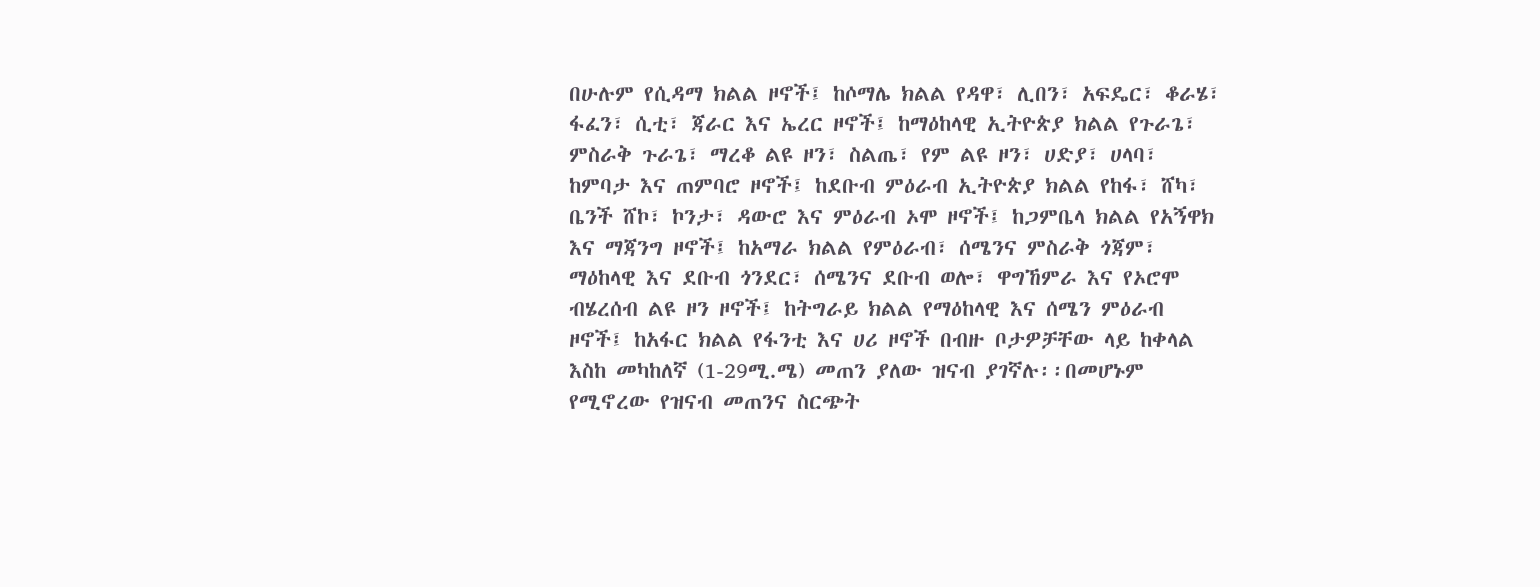በሁሉም የሲዳማ ክልል ዞኖች፤ ከሶማሌ ክልል የዳዋ፣ ሊበን፣ አፍዴር፣ ቆራሄ፣ ፋፈን፣ ሲቲ፣ ጃራር እና ኤረር ዞኖች፤ ከማዕከላዊ ኢትዮጵያ ክልል የጉራጌ፣ ምስራቅ ጉራጌ፣ ማረቆ ልዩ ዞን፣ ስልጤ፣ የም ልዩ ዞን፣ ሀድያ፣ ሀላባ፣ ከምባታ እና ጠምባሮ ዞኖች፤ ከደቡብ ምዕራብ ኢትዮጵያ ክልል የከፋ፣ ሸካ፣ ቤንች ሸኮ፣ ኮንታ፣ ዳውሮ እና ምዕራብ ኦሞ ዞኖች፤ ከጋምቤላ ክልል የአኝዋክ እና ማጃንግ ዞኖች፤ ከአማራ ክልል የምዕራብ፣ ሰሜንና ምስራቅ ጎጃም፣ ማዕከላዊ እና ደቡብ ጎንደር፣ ሰሜንና ደቡብ ወሎ፣ ዋግኸምራ እና የኦሮሞ ብሄረሰብ ልዩ ዞን ዞኖች፤ ከትግራይ ክልል የማዕከላዊ እና ሰሜን ምዕራብ ዞኖች፤ ከአፋር ክልል የፋንቲ እና ሀሪ ዞኖች በብዙ ቦታዎቻቸው ላይ ከቀላል እስከ መካከለኛ (1-29ሚ.ሜ) መጠን ያለው ዝናብ ያገኛሉ፡፡በመሆኑም የሚኖረው የዝናብ መጠንና ስርጭት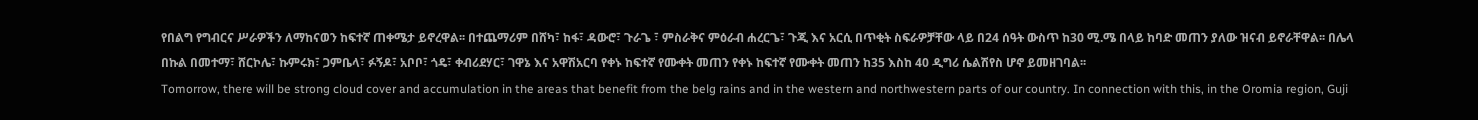የበልግ የግብርና ሥራዎችን ለማከናወን ከፍተኛ ጠቀሜታ ይኖረዋል፡፡ በተጨማሪም በሸካ፣ ከፋ፣ ዳውሮ፣ ጉራጌ ፣ ምስራቅና ምዕራብ ሐረርጌ፣ ጉጂ እና አርሲ በጥቂት ስፍራዎቻቸው ላይ በ24 ሰዓት ውስጥ ከ30 ሚ.ሜ በላይ ከባድ መጠን ያለው ዝናብ ይኖራቸዋል፡፡ በሌላ በኩል በመተማ፣ ሸርኮሌ፣ ኩምሩክ፣ ጋምቤላ፣ ፉኝዶ፣ አቦቦ፣ ጎዴ፣ ቀብሪደሃር፣ ገዋኔ እና አዋሽአርባ የቀኑ ከፍተኛ የሙቀት መጠን የቀኑ ከፍተኛ የሙቀት መጠን ከ35 እስከ 40 ዲግሪ ሴልሽየስ ሆኖ ይመዘገባል፡፡
Tomorrow, there will be strong cloud cover and accumulation in the areas that benefit from the belg rains and in the western and northwestern parts of our country. In connection with this, in the Oromia region, Guji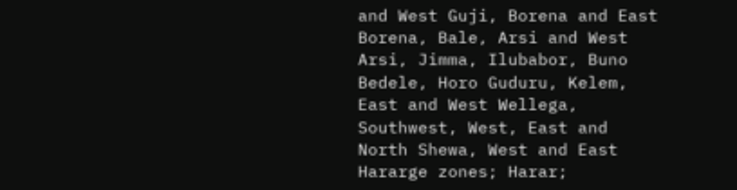and West Guji, Borena and East Borena, Bale, Arsi and West Arsi, Jimma, Ilubabor, Buno Bedele, Horo Guduru, Kelem, East and West Wellega, Southwest, West, East and North Shewa, West and East Hararge zones; Harar;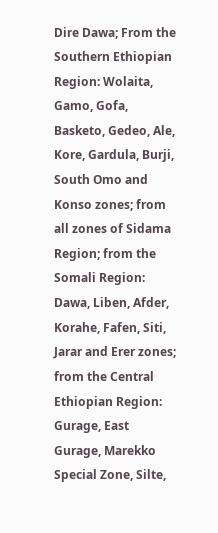Dire Dawa; From the Southern Ethiopian Region: Wolaita, Gamo, Gofa, Basketo, Gedeo, Ale, Kore, Gardula, Burji, South Omo and Konso zones; from all zones of Sidama Region; from the Somali Region: Dawa, Liben, Afder, Korahe, Fafen, Siti, Jarar and Erer zones; from the Central Ethiopian Region: Gurage, East Gurage, Marekko Special Zone, Silte,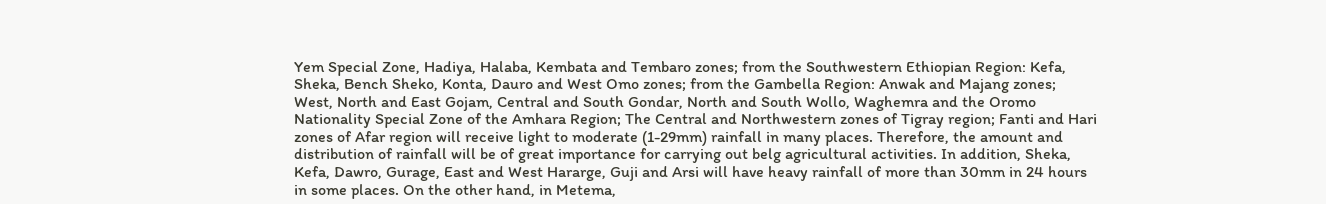Yem Special Zone, Hadiya, Halaba, Kembata and Tembaro zones; from the Southwestern Ethiopian Region: Kefa, Sheka, Bench Sheko, Konta, Dauro and West Omo zones; from the Gambella Region: Anwak and Majang zones; West, North and East Gojam, Central and South Gondar, North and South Wollo, Waghemra and the Oromo Nationality Special Zone of the Amhara Region; The Central and Northwestern zones of Tigray region; Fanti and Hari zones of Afar region will receive light to moderate (1-29mm) rainfall in many places. Therefore, the amount and distribution of rainfall will be of great importance for carrying out belg agricultural activities. In addition, Sheka, Kefa, Dawro, Gurage, East and West Hararge, Guji and Arsi will have heavy rainfall of more than 30mm in 24 hours in some places. On the other hand, in Metema,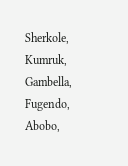Sherkole, Kumruk, Gambella, Fugendo, Abobo,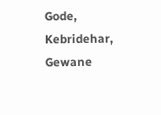Gode, Kebridehar, Gewane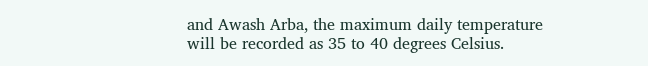and Awash Arba, the maximum daily temperature will be recorded as 35 to 40 degrees Celsius.